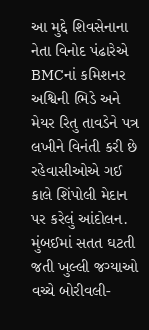આ મુદ્દે શિવસેનાના નેતા વિનોદ પંઢારેએ BMCનાં કમિશનર અશ્વિની ભિડે અને મેયર રિતુ તાવડેને પત્ર લખીને વિનંતી કરી છે
રહેવાસીઓએ ગઈ કાલે શિંપોલી મેદાન પર કરેલું આંદોલન.
મુંબઈમાં સતત ઘટતી જતી ખુલ્લી જગ્યાઓ વચ્ચે બોરીવલી-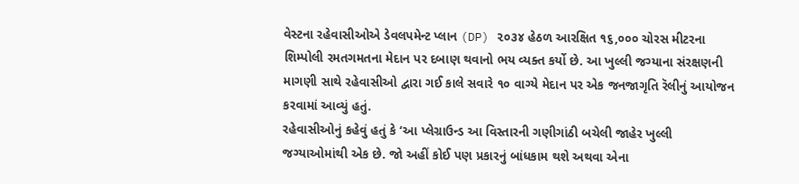વેસ્ટના રહેવાસીઓએ ડેવલપમેન્ટ પ્લાન (DP) ૨૦૩૪ હેઠળ આરક્ષિત ૧૬,૦૦૦ ચોરસ મીટરના શિમ્પોલી રમતગમતના મેદાન પર દબાણ થવાનો ભય વ્યક્ત કર્યો છે. આ ખુલ્લી જગ્યાના સંરક્ષણની માગણી સાથે રહેવાસીઓ દ્વારા ગઈ કાલે સવારે ૧૦ વાગ્યે મેદાન પર એક જનજાગૃતિ રૅલીનું આયોજન કરવામાં આવ્યું હતું.
રહેવાસીઓનું કહેવું હતું કે ‘આ પ્લેગ્રાઉન્ડ આ વિસ્તારની ગણીગાંઠી બચેલી જાહેર ખુલ્લી જગ્યાઓમાંથી એક છે. જો અહીં કોઈ પણ પ્રકારનું બાંધકામ થશે અથવા એના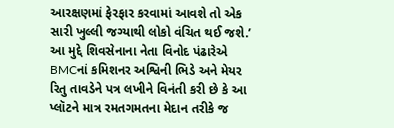આરક્ષણમાં ફેરફાર કરવામાં આવશે તો એક સારી ખુલ્લી જગ્યાથી લોકો વંચિત થઈ જશે.’
આ મુદ્દે શિવસેનાના નેતા વિનોદ પંઢારેએ BMCનાં કમિશનર અશ્વિની ભિડે અને મેયર રિતુ તાવડેને પત્ર લખીને વિનંતી કરી છે કે આ પ્લૉટને માત્ર રમતગમતના મેદાન તરીકે જ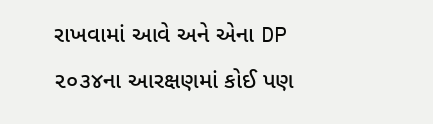રાખવામાં આવે અને એના DP ૨૦૩૪ના આરક્ષણમાં કોઈ પણ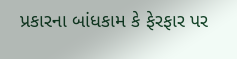પ્રકારના બાંધકામ કે ફેરફાર પર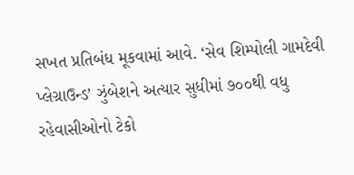સખત પ્રતિબંધ મૂકવામાં આવે. ‘સેવ શિમ્પોલી ગામદેવી પ્લેગ્રાઉન્ડ’ ઝુંબેશને અત્યાર સુધીમાં ૭૦૦થી વધુ રહેવાસીઓનો ટેકો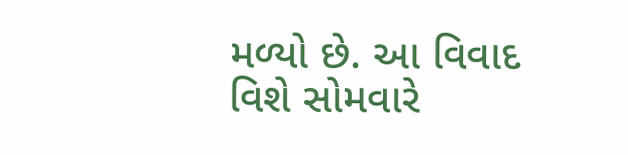મળ્યો છે. આ વિવાદ વિશે સોમવારે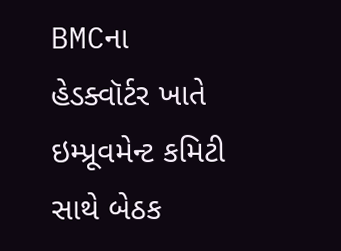BMCના હેડક્વૉર્ટર ખાતે ઇમ્પ્રૂવમેન્ટ કમિટી સાથે બેઠક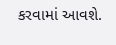કરવામાં આવશે.